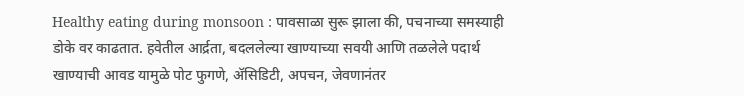Healthy eating during monsoon : पावसाळा सुरू झाला की, पचनाच्या समस्याही डोके वर काढतात. हवेतील आर्द्रता, बदललेल्या खाण्याच्या सवयी आणि तळलेले पदार्थ खाण्याची आवड यामुळे पोट फुगणे, ॲसिडिटी, अपचन, जेवणानंतर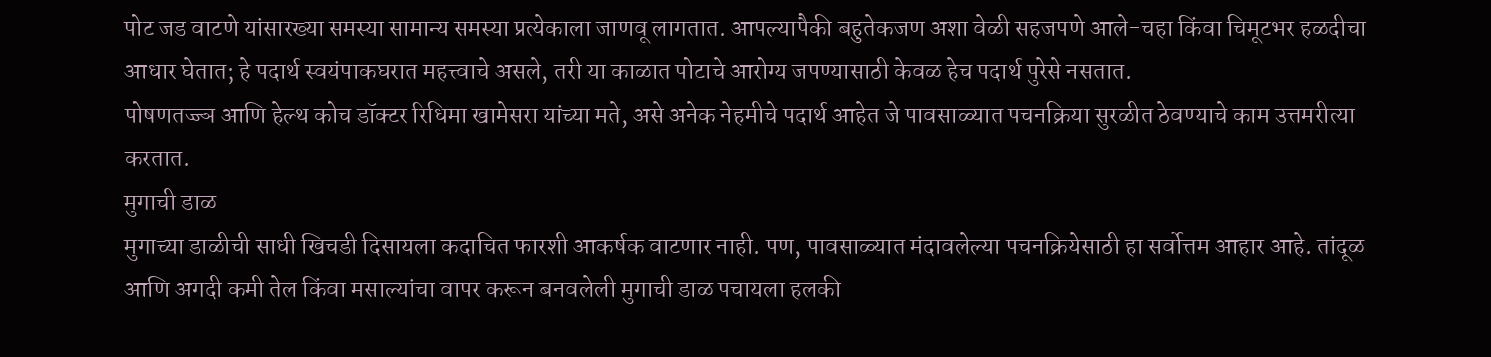पोट जड वाटणे यांसारख्या समस्या सामान्य समस्या प्रत्येकाला जाणवू लागतात. आपल्यापैकी बहुतेकजण अशा वेळी सहजपणे आले-चहा किंवा चिमूटभर हळदीचा आधार घेतात; हे पदार्थ स्वयंपाकघरात महत्त्वाचे असले, तरी या काळात पोटाचे आरोग्य जपण्यासाठी केवळ हेच पदार्थ पुरेसे नसतात.
पोषणतज्ज्ञ आणि हेल्थ कोच डॉक्टर रिधिमा खामेसरा यांच्या मते, असे अनेक नेहमीचे पदार्थ आहेत जे पावसाळ्यात पचनक्रिया सुरळीत ठेवण्याचे काम उत्तमरीत्या करतात.
मुगाची डाळ
मुगाच्या डाळीची साधी खिचडी दिसायला कदाचित फारशी आकर्षक वाटणार नाही. पण, पावसाळ्यात मंदावलेल्या पचनक्रियेसाठी हा सर्वोत्तम आहार आहे. तांदूळ आणि अगदी कमी तेल किंवा मसाल्यांचा वापर करून बनवलेली मुगाची डाळ पचायला हलकी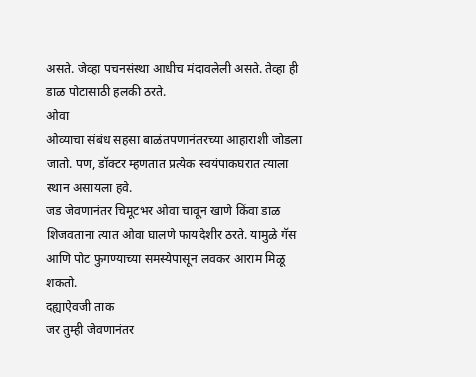असते. जेव्हा पचनसंस्था आधीच मंदावलेली असते. तेव्हा ही डाळ पोटासाठी हलकी ठरते.
ओवा
ओव्याचा संबंध सहसा बाळंतपणानंतरच्या आहाराशी जोडला जातो. पण, डॉक्टर म्हणतात प्रत्येक स्वयंपाकघरात त्याला स्थान असायला हवे.
जड जेवणानंतर चिमूटभर ओवा चावून खाणे किंवा डाळ शिजवताना त्यात ओवा घालणे फायदेशीर ठरते. यामुळे गॅस आणि पोट फुगण्याच्या समस्येपासून लवकर आराम मिळू शकतो.
दह्याऐवजी ताक
जर तुम्ही जेवणानंतर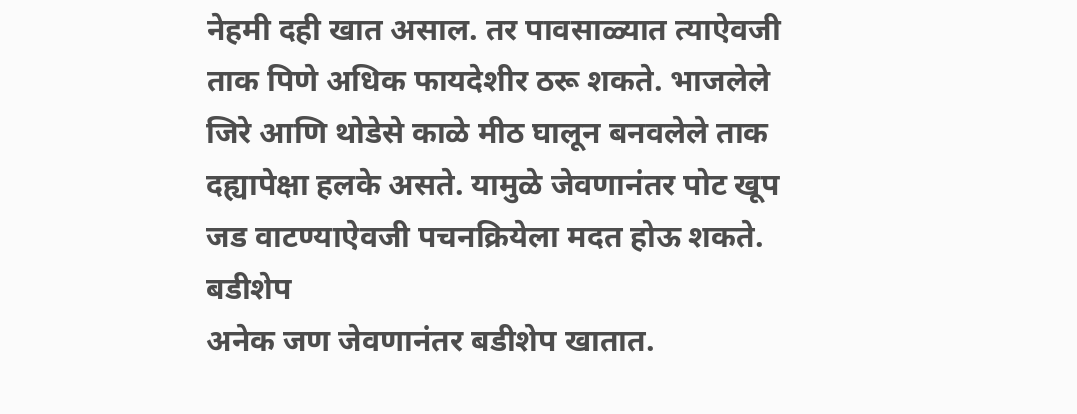नेहमी दही खात असाल. तर पावसाळ्यात त्याऐवजी ताक पिणे अधिक फायदेशीर ठरू शकते. भाजलेले जिरे आणि थोडेसे काळे मीठ घालून बनवलेले ताक दह्यापेक्षा हलके असते. यामुळे जेवणानंतर पोट खूप जड वाटण्याऐवजी पचनक्रियेला मदत होऊ शकते.
बडीशेप
अनेक जण जेवणानंतर बडीशेप खातात.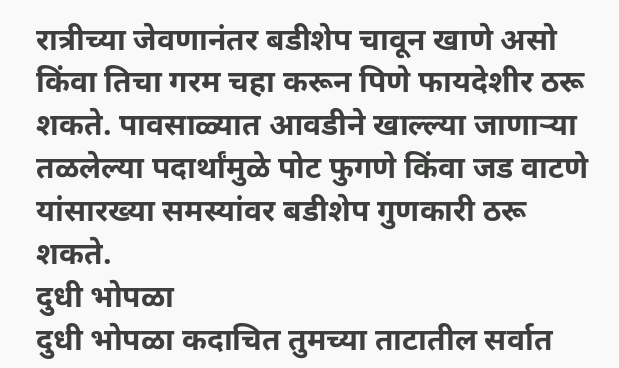रात्रीच्या जेवणानंतर बडीशेप चावून खाणे असो किंवा तिचा गरम चहा करून पिणे फायदेशीर ठरू शकते. पावसाळ्यात आवडीने खाल्ल्या जाणाऱ्या तळलेल्या पदार्थांमुळे पोट फुगणे किंवा जड वाटणे यांसारख्या समस्यांवर बडीशेप गुणकारी ठरू शकते.
दुधी भोपळा
दुधी भोपळा कदाचित तुमच्या ताटातील सर्वात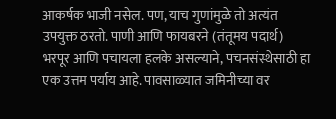आकर्षक भाजी नसेल. पण, याच गुणांमुळे तो अत्यंत उपयुक्त ठरतो. पाणी आणि फायबरने (तंतूमय पदार्थ) भरपूर आणि पचायला हलके असल्याने, पचनसंस्थेसाठी हा एक उत्तम पर्याय आहे. पावसाळ्यात जमिनीच्या वर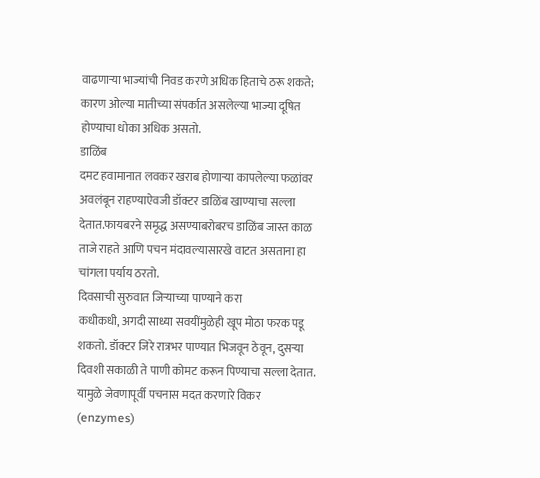वाढणाऱ्या भाज्यांची निवड करणे अधिक हिताचे ठरू शकते; कारण ओल्या मातीच्या संपर्कात असलेल्या भाज्या दूषित होण्याचा धोका अधिक असतो.
डाळिंब
दमट हवामानात लवकर खराब होणाऱ्या कापलेल्या फळांवर अवलंबून राहण्याऐवजी डॉक्टर डाळिंब खाण्याचा सल्ला देतात.फायबरने समृद्ध असण्याबरोबरच डाळिंब जास्त काळ ताजे राहते आणि पचन मंदावल्यासारखे वाटत असताना हा चांगला पर्याय ठरतो.
दिवसाची सुरुवात जिऱ्याच्या पाण्याने करा
कधीकधी, अगदी साध्या सवयींमुळेही खूप मोठा फरक पडू शकतो. डॉक्टर जिरे रात्रभर पाण्यात भिजवून ठेवून, दुसऱ्या दिवशी सकाळी ते पाणी कोमट करून पिण्याचा सल्ला देतात. यामुळे जेवणापूर्वी पचनास मदत करणारे विकर (enzymes)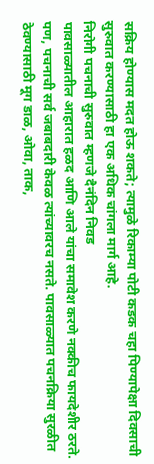सक्रिय होण्यास मदत होऊ शकते; त्यामुळे रिकाम्या पोटी कडक चहा पिण्यापेक्षा दिवसाची सुरुवात करण्यासाठी हा एक अधिक चांगला मार्ग आहे.
निरोगी पचनाची सुरुवात म्हणजे दैनंदिन निवड
पावसाळ्यातील आहारात हळद आणि आले यांचा समावेश करणे नक्कीच फायदेशीर ठरते. पण, पचनाची सर्व जबाबदारी केवळ त्यांच्यावरच नसते. पावसाळ्यात पचनक्रिया सुरळीत ठेवण्यासाठी मूग डाळ, ओवा, ताक,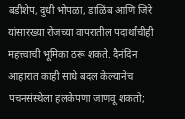बडीशेप, दुधी भोपळा, डाळिंब आणि जिरे यांसारख्या रोजच्या वापरातील पदार्थांचीही महत्त्वाची भूमिका ठरू शकते. दैनंदिन आहारात काही साधे बदल केल्यानेच पचनसंस्थेला हलकेपणा जाणवू शकतो;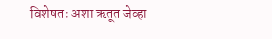विशेषतः अशा ऋतूत जेव्हा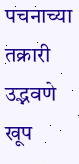पचनाच्या तक्रारी उद्भवणे खूप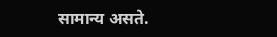सामान्य असते.